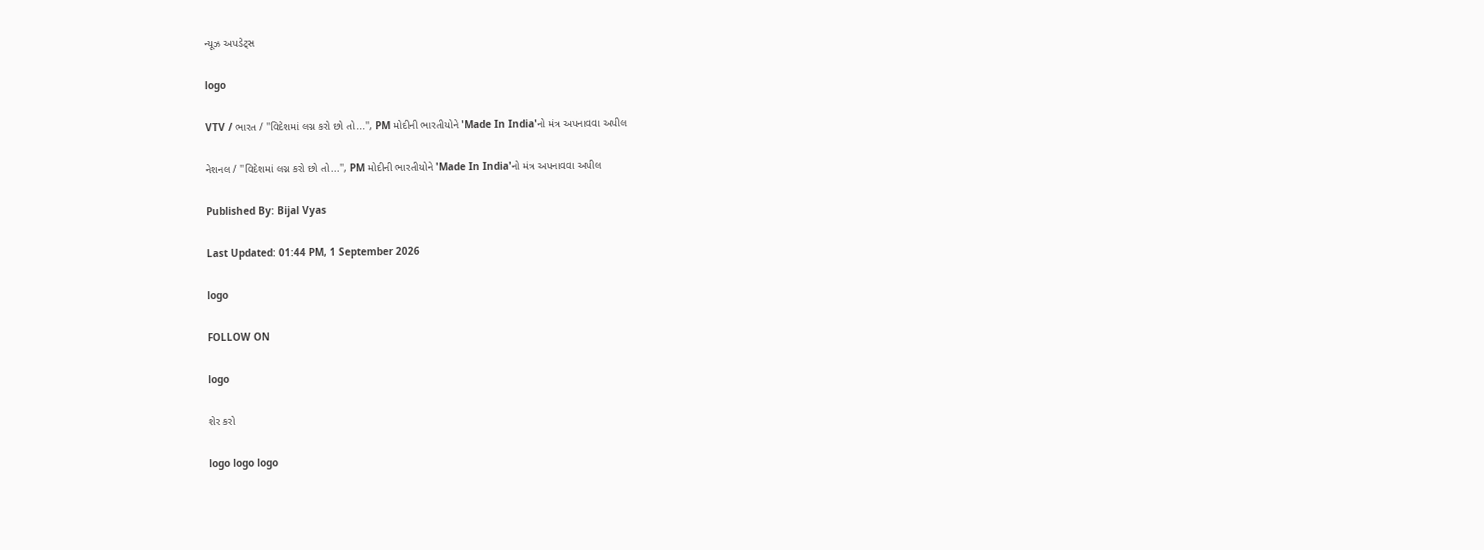ન્યૂઝ અપડેટ્સ

logo

VTV / ભારત / ''વિદેશમાં લગ્ન કરો છો તો...'', PM મોદીની ભારતીયોને 'Made In India'નો મંત્ર અપનાવવા અપીલ

નેશનલ / ''વિદેશમાં લગ્ન કરો છો તો...'', PM મોદીની ભારતીયોને 'Made In India'નો મંત્ર અપનાવવા અપીલ

Published By: Bijal Vyas

Last Updated: 01:44 PM, 1 September 2026

logo

FOLLOW ON

logo

શેર કરો

logo logo logo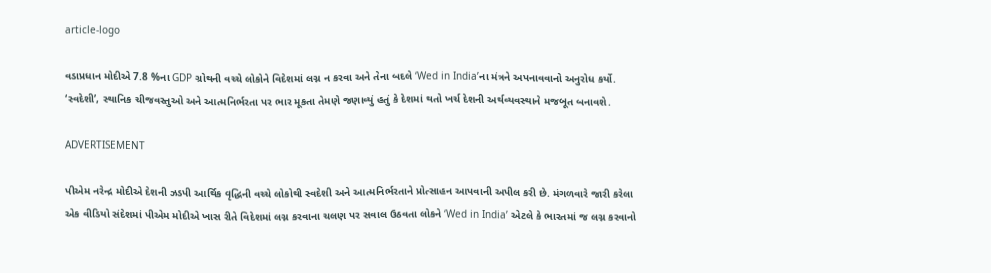article-logo

વડાપ્રધાન મોદીએ 7.8 %ના GDP ગ્રોથની વચ્ચે લોકોને વિદેશમાં લગ્ન ન કરવા અને તેના બદલે ‘Wed in India’ના મંત્રને અપનાવવાનો અનુરોધ કર્યો. ‘સ્વદેશી’, સ્થાનિક ચીજવસ્તુઓ અને આત્મનિર્ભરતા પર ભાર મૂકતા તેમણે જણાવ્યું હતું કે દેશમાં થતો ખર્ચ દેશની અર્થવ્યવસ્થાને મજબૂત બનાવશે.

ADVERTISEMENT

પીએમ નરેન્દ્ર મોદીએ દેશની ઝડપી આર્થિક વૃદ્ધિની વચ્ચે લોકોથી સ્વદેશી અને આત્મનિર્ભરતાને પ્રોત્સાહન આપવાની અપીલ કરી છે. મંગળવારે જારી કરેલા એક વીડિયો સંદેશમાં પીએમ મોદીએ ખાસ રીતે વિદેશમાં લગ્ન કરવાના ચલણ પર સવાલ ઉઠવતા લોકને ‘Wed in India’ એટલે કે ભારતમાં જ લગ્ન કરવાનો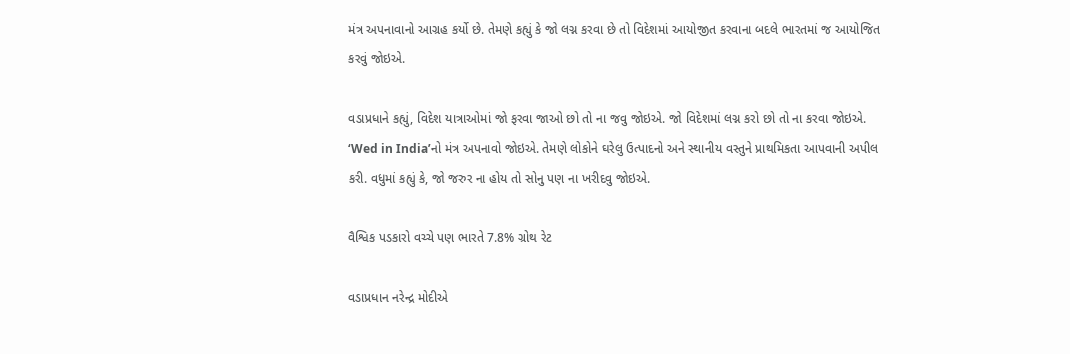મંત્ર અપનાવાનો આગ્રહ કર્યો છે. તેમણે કહ્યું કે જો લગ્ન કરવા છે તો વિદેશમાં આયોજીત કરવાના બદલે ભારતમાં જ આયોજિત કરવું જોઇએ.

વડાપ્રધાને કહ્યું, વિદેશ યાત્રાઓમાં જો ફરવા જાઓ છો તો ના જવુ જોઇએ. જો વિદેશમાં લગ્ન કરો છો તો ના કરવા જોઇએ. ‘Wed in India’નો મંત્ર અપનાવો જોઇએ. તેમણે લોકોને ઘરેલુ ઉત્પાદનો અને સ્થાનીય વસ્તુને પ્રાથમિકતા આપવાની અપીલ કરી. વધુમાં કહ્યું કે, જો જરુર ના હોય તો સોનુ પણ ના ખરીદવુ જોઇએ.

વૈશ્વિક પડકારો વચ્ચે પણ ભારતે 7.8% ગ્રોથ રેટ

વડાપ્રધાન નરેન્દ્ર મોદીએ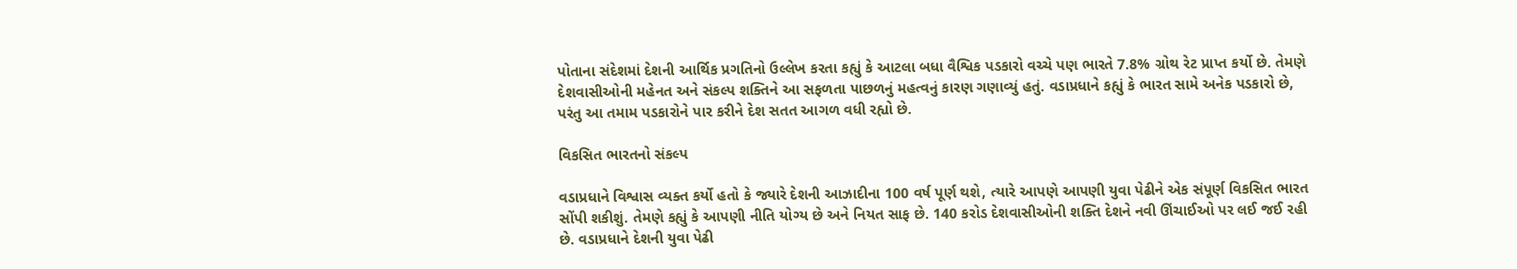પોતાના સંદેશમાં દેશની આર્થિક પ્રગતિનો ઉલ્લેખ કરતા કહ્યું કે આટલા બધા વૈશ્વિક પડકારો વચ્ચે પણ ભારતે 7.8% ગ્રોથ રેટ પ્રાપ્ત કર્યો છે. તેમણે દેશવાસીઓની મહેનત અને સંકલ્પ શક્તિને આ સફળતા પાછળનું મહત્વનું કારણ ગણાવ્યું હતું. વડાપ્રધાને કહ્યું કે ભારત સામે અનેક પડકારો છે, પરંતુ આ તમામ પડકારોને પાર કરીને દેશ સતત આગળ વધી રહ્યો છે.

વિકસિત ભારતનો સંકલ્પ

વડાપ્રધાને વિશ્વાસ વ્યક્ત કર્યો હતો કે જ્યારે દેશની આઝાદીના 100 વર્ષ પૂર્ણ થશે, ત્યારે આપણે આપણી યુવા પેઢીને એક સંપૂર્ણ વિકસિત ભારત સોંપી શકીશું. તેમણે કહ્યું કે આપણી નીતિ યોગ્ય છે અને નિયત સાફ છે. 140 કરોડ દેશવાસીઓની શક્તિ દેશને નવી ઊંચાઈઓ પર લઈ જઈ રહી છે. વડાપ્રધાને દેશની યુવા પેઢી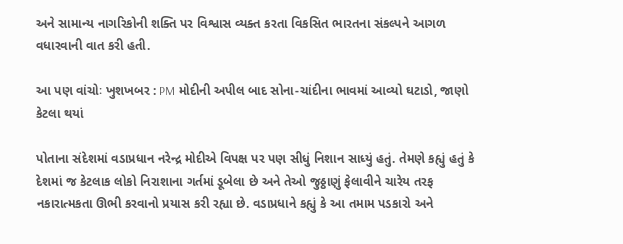અને સામાન્ય નાગરિકોની શક્તિ પર વિશ્વાસ વ્યક્ત કરતા વિકસિત ભારતના સંકલ્પને આગળ વધારવાની વાત કરી હતી.

આ પણ વાંચોઃ ખુશખબર : PM મોદીની અપીલ બાદ સોના-ચાંદીના ભાવમાં આવ્યો ઘટાડો, જાણો કેટલા થયાં

પોતાના સંદેશમાં વડાપ્રધાન નરેન્દ્ર મોદીએ વિપક્ષ પર પણ સીધું નિશાન સાધ્યું હતું. તેમણે કહ્યું હતું કે દેશમાં જ કેટલાક લોકો નિરાશાના ગર્તમાં ડૂબેલા છે અને તેઓ જુઠ્ઠાણું ફેલાવીને ચારેય તરફ નકારાત્મકતા ઊભી કરવાનો પ્રયાસ કરી રહ્યા છે. વડાપ્રધાને કહ્યું કે આ તમામ પડકારો અને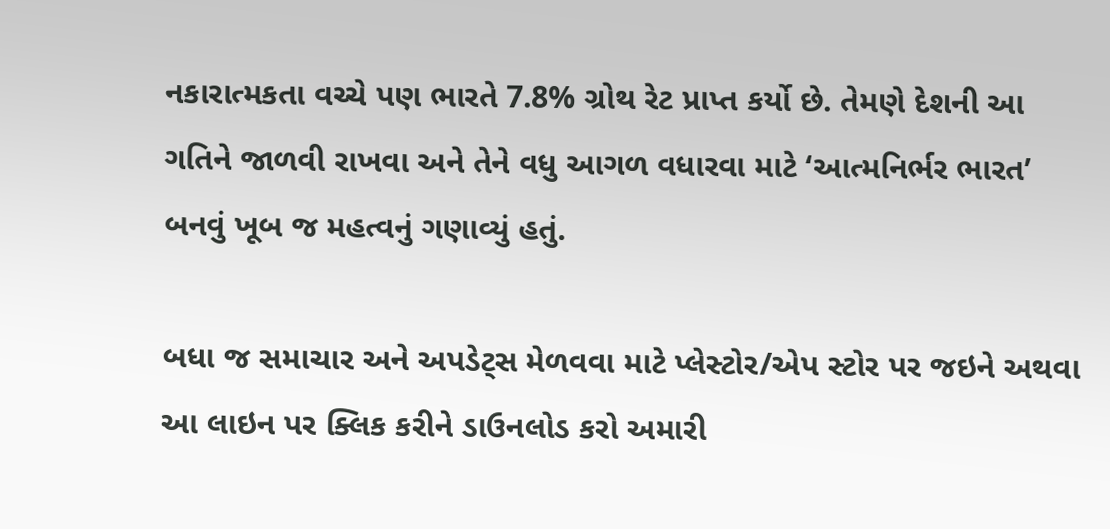નકારાત્મકતા વચ્ચે પણ ભારતે 7.8% ગ્રોથ રેટ પ્રાપ્ત કર્યો છે. તેમણે દેશની આ ગતિને જાળવી રાખવા અને તેને વધુ આગળ વધારવા માટે ‘આત્મનિર્ભર ભારત’ બનવું ખૂબ જ મહત્વનું ગણાવ્યું હતું.

બધા જ સમાચાર અને અપડેટ્સ મેળવવા માટે પ્લેસ્ટોર/એપ સ્ટોર પર જઇને અથવા આ લાઇન પર ક્લિક કરીને ડાઉનલોડ કરો અમારી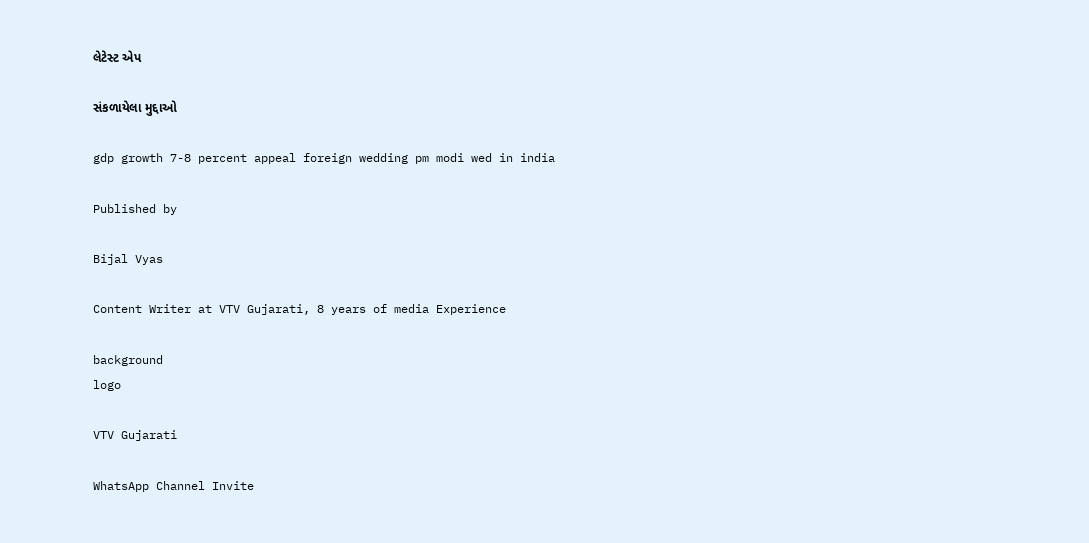લેટેસ્ટ એપ

સંકળાયેલા મુદ્દાઓ

gdp growth 7-8 percent appeal foreign wedding pm modi wed in india

Published by

Bijal Vyas

Content Writer at VTV Gujarati, 8 years of media Experience

background
logo

VTV Gujarati

WhatsApp Channel Invite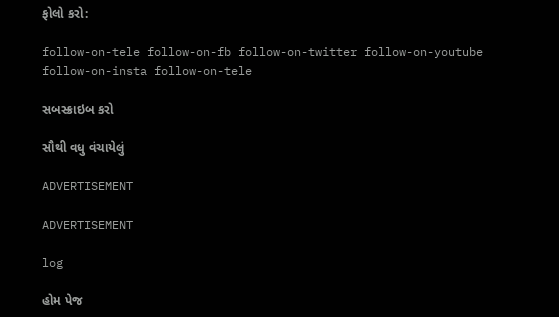ફોલો કરો:

follow-on-tele follow-on-fb follow-on-twitter follow-on-youtube follow-on-insta follow-on-tele

સબસ્ક્રાઇબ કરો

સૌથી વધુ વંચાયેલું

ADVERTISEMENT

ADVERTISEMENT

log

હોમ પેજ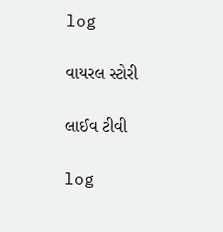log

વાયરલ સ્ટોરી

લાઈવ ટીવી

log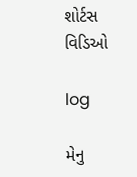શોર્ટસ વિડિઓ

log

મેનુ